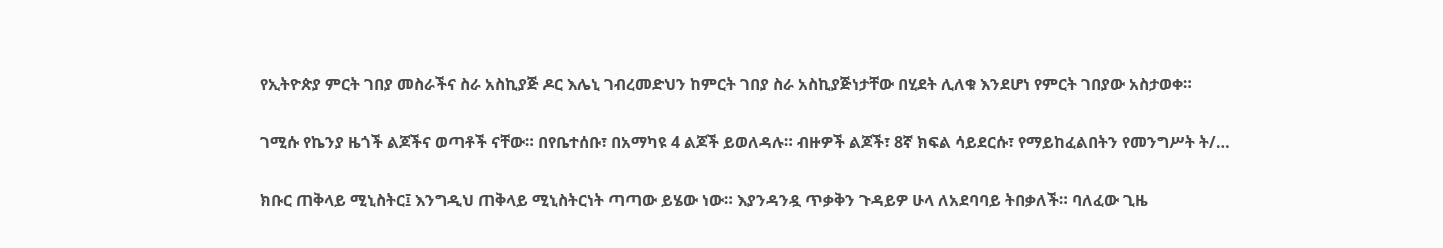የኢትዮጵያ ምርት ገበያ መስራችና ስራ አስኪያጅ ዶር እሌኒ ገብረመድህን ከምርት ገበያ ስራ አስኪያጅነታቸው በሂደት ሊለቁ እንደሆነ የምርት ገበያው አስታወቀ።

ገሚሱ የኬንያ ዜጎች ልጆችና ወጣቶች ናቸው። በየቤተሰቡ፣ በአማካዩ 4 ልጆች ይወለዳሉ። ብዙዎች ልጆች፣ 8ኛ ክፍል ሳይደርሱ፣ የማይከፈልበትን የመንግሥት ት/…

ክቡር ጠቅላይ ሚኒስትር፤ እንግዲህ ጠቅላይ ሚኒስትርነት ጣጣው ይሄው ነው። እያንዳንዷ ጥቃቅን ጉዳይዎ ሁላ ለአደባባይ ትበቃለች። ባለፈው ጊዜ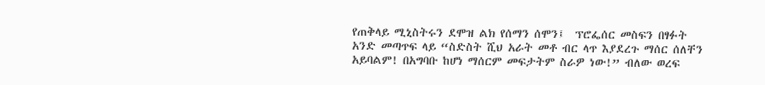የጠቅላይ ሚኒስትሩን ደሞዝ ልክ የሰማን ሰሞን፤  ፕሮፌሰር መስፍን በፃፉት አንድ መጣጥፍ ላይ “ስድስት ሺህ አራት መቶ ብር ላጥ እያደረጉ ማሰር ሰለቸን አይባልም! በአግባቡ ከሆነ ማሰርም መፍታትም ስራዎ ነው!” ብለው ወረፍ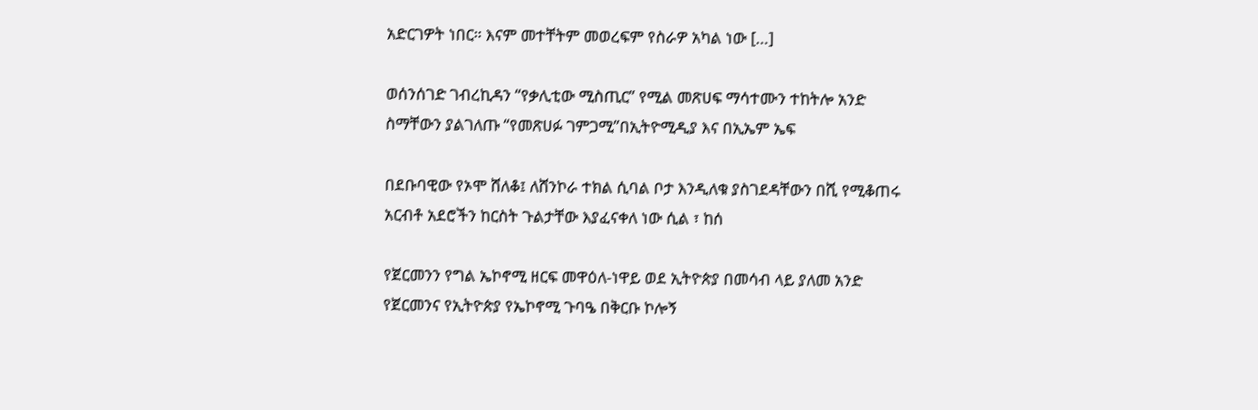አድርገዎት ነበር። እናም መተቸትም መወረፍም የስራዎ አካል ነው […]

ወሰንሰገድ ገብረኪዳን “የቃሊቲው ሚስጢር” የሚል መጽሀፍ ማሳተሙን ተከትሎ አንድ ስማቸውን ያልገለጡ “የመጽሀፉ ገምጋሚ”በኢትዮሚዲያ እና በኢኤም ኤፍ

በደቡባዊው የኦሞ ሸለቆ፤ ለሸንኮራ ተክል ሲባል ቦታ እንዲለቁ ያስገደዳቸውን በሺ የሚቆጠሩ አርብቶ አደሮችን ከርስት ጉልታቸው እያፈናቀለ ነው ሲል ፣ ከሰ

የጀርመንን የግል ኤኮኖሚ ዘርፍ መዋዕለ-ነዋይ ወደ ኢትዮጵያ በመሳብ ላይ ያለመ አንድ የጀርመንና የኢትዮጵያ የኤኮኖሚ ጉባዔ በቅርቡ ኮሎኝ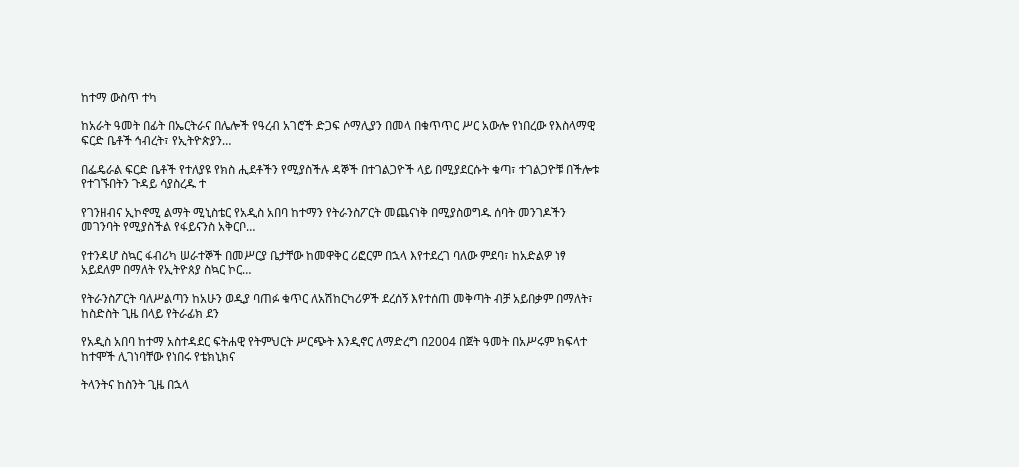ከተማ ውስጥ ተካ

ከአራት ዓመት በፊት በኤርትራና በሌሎች የዓረብ አገሮች ድጋፍ ሶማሊያን በመላ በቁጥጥር ሥር አውሎ የነበረው የእስላማዊ ፍርድ ቤቶች ኅብረት፣ የኢትዮጵያን…

በፌዴራል ፍርድ ቤቶች የተለያዩ የክስ ሒደቶችን የሚያስችሉ ዳኞች በተገልጋዮች ላይ በሚያደርሱት ቁጣ፣ ተገልጋዮቹ በችሎቱ የተገኙበትን ጉዳይ ሳያስረዱ ተ

የገንዘብና ኢኮኖሚ ልማት ሚኒስቴር የአዲስ አበባ ከተማን የትራንስፖርት መጨናነቅ በሚያስወግዱ ሰባት መንገዶችን መገንባት የሚያስችል የፋይናንስ አቅርቦ…

የተንዳሆ ስኳር ፋብሪካ ሠራተኞች በመሥርያ ቤታቸው ከመዋቅር ሪፎርም በኋላ እየተደረገ ባለው ምደባ፣ ከአድልዎ ነፃ አይደለም በማለት የኢትዮጰያ ስኳር ኮር…

የትራንስፖርት ባለሥልጣን ከአሁን ወዲያ ባጠፉ ቁጥር ለአሽከርካሪዎች ደረሰኝ እየተሰጠ መቅጣት ብቻ አይበቃም በማለት፣ ከስድስት ጊዜ በላይ የትራፊክ ደን

የአዲስ አበባ ከተማ አስተዳደር ፍትሐዊ የትምህርት ሥርጭት እንዲኖር ለማድረግ በ2004 በጀት ዓመት በአሥሩም ክፍላተ ከተሞች ሊገነባቸው የነበሩ የቴክኒክና

ትላንትና ከስንት ጊዜ በኋላ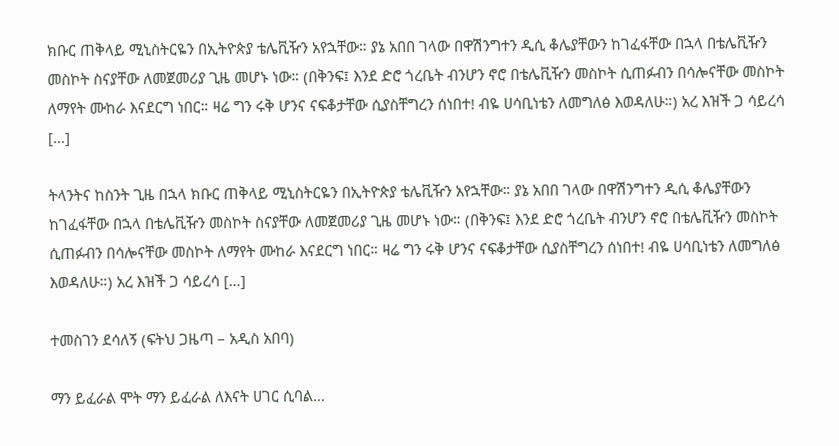ክቡር ጠቅላይ ሚኒስትርዬን በኢትዮጵያ ቴሌቪዥን አየኋቸው። ያኔ አበበ ገላው በዋሽንግተን ዲሲ ቆሌያቸውን ከገፈፋቸው በኋላ በቴሌቪዥን መስኮት ስናያቸው ለመጀመሪያ ጊዜ መሆኑ ነው። (በቅንፍ፤ እንደ ድሮ ጎረቤት ብንሆን ኖሮ በቴሌቪዥን መስኮት ሲጠፉብን በሳሎናቸው መስኮት ለማየት ሙከራ እናደርግ ነበር። ዛሬ ግን ሩቅ ሆንና ናፍቆታቸው ሲያስቸግረን ሰነበተ! ብዬ ሀሳቢነቴን ለመግለፅ እወዳለሁ።) አረ እዝች ጋ ሳይረሳ […]

ትላንትና ከስንት ጊዜ በኋላ ክቡር ጠቅላይ ሚኒስትርዬን በኢትዮጵያ ቴሌቪዥን አየኋቸው። ያኔ አበበ ገላው በዋሽንግተን ዲሲ ቆሌያቸውን ከገፈፋቸው በኋላ በቴሌቪዥን መስኮት ስናያቸው ለመጀመሪያ ጊዜ መሆኑ ነው። (በቅንፍ፤ እንደ ድሮ ጎረቤት ብንሆን ኖሮ በቴሌቪዥን መስኮት ሲጠፉብን በሳሎናቸው መስኮት ለማየት ሙከራ እናደርግ ነበር። ዛሬ ግን ሩቅ ሆንና ናፍቆታቸው ሲያስቸግረን ሰነበተ! ብዬ ሀሳቢነቴን ለመግለፅ እወዳለሁ።) አረ እዝች ጋ ሳይረሳ […]

ተመስገን ደሳለኝ (ፍትህ ጋዜጣ – አዲስ አበባ)

ማን ይፈራል ሞት ማን ይፈራል ለእናት ሀገር ሲባል…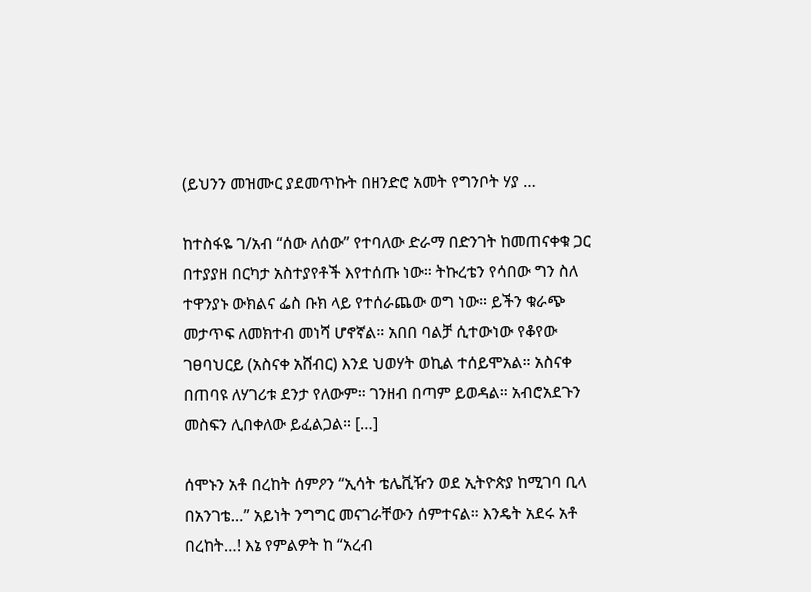(ይህንን መዝሙር ያደመጥኩት በዘንድሮ አመት የግንቦት ሃያ …

ከተስፋዬ ገ/አብ “ሰው ለሰው” የተባለው ድራማ በድንገት ከመጠናቀቁ ጋር በተያያዘ በርካታ አስተያየቶች እየተሰጡ ነው። ትኩረቴን የሳበው ግን ስለ ተዋንያኑ ውክልና ፌስ ቡክ ላይ የተሰራጨው ወግ ነው። ይችን ቁራጭ መታጥፍ ለመክተብ መነሻ ሆኖኛል። አበበ ባልቻ ሲተውነው የቆየው ገፀባህርይ (አስናቀ አሸብር) እንደ ህወሃት ወኪል ተሰይሞአል። አስናቀ በጠባዩ ለሃገሪቱ ደንታ የለውም። ገንዘብ በጣም ይወዳል። አብሮአደጉን መስፍን ሊበቀለው ይፈልጋል። […]

ሰሞኑን አቶ በረከት ሰምዖን “ኢሳት ቴሌቪዥን ወደ ኢትዮጵያ ከሚገባ ቢላ በአንገቴ…” አይነት ንግግር መናገራቸውን ሰምተናል። እንዴት አደሩ አቶ በረከት…! እኔ የምልዎት ከ “አረብ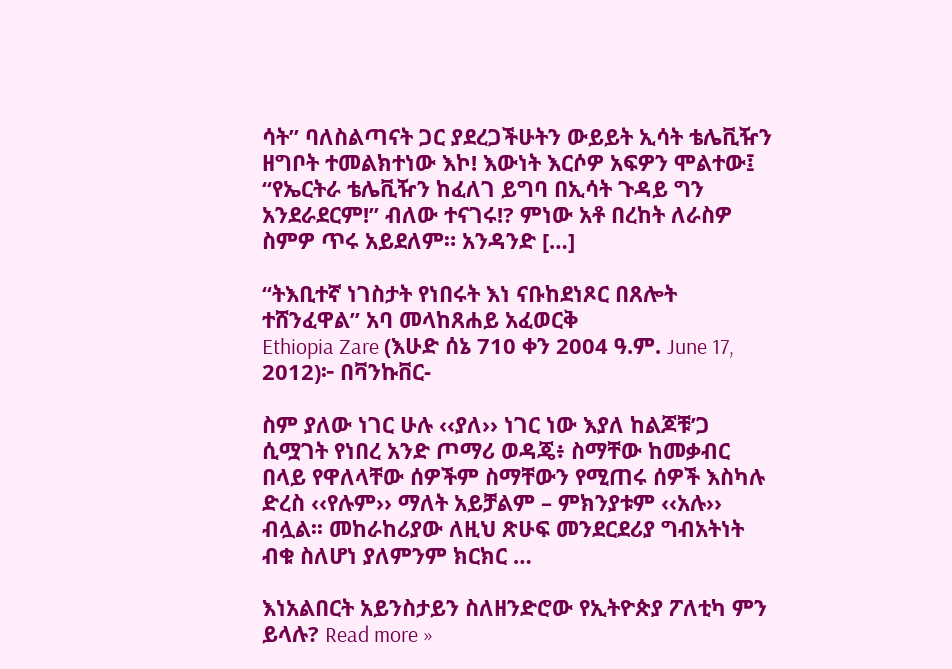ሳት” ባለስልጣናት ጋር ያደረጋችሁትን ውይይት ኢሳት ቴሌቪዥን ዘግቦት ተመልክተነው እኮ! እውነት እርሶዎ አፍዎን ሞልተው፤ “የኤርትራ ቴሌቪዥን ከፈለገ ይግባ በኢሳት ጉዳይ ግን አንደራደርም!” ብለው ተናገሩ!? ምነው አቶ በረከት ለራስዎ ስምዎ ጥሩ አይደለም። አንዳንድ […]

“ትእቢተኛ ነገስታት የነበሩት እነ ናቡከደነጾር በጸሎት ተሸንፈዋል” አባ መላከጸሐይ አፈወርቅ
Ethiopia Zare (እሁድ ሰኔ 710 ቀን 2004 ዓ.ም. June 17, 2012)፦ በቫንኩቨር-

ስም ያለው ነገር ሁሉ ‹‹ያለ›› ነገር ነው እያለ ከልጆቹ’ጋ ሲሟገት የነበረ አንድ ጦማሪ ወዳጄ፥ ስማቸው ከመቃብር በላይ የዋለላቸው ሰዎችም ስማቸውን የሚጠሩ ሰዎች እስካሉ ድረስ ‹‹የሉም›› ማለት አይቻልም – ምክንያቱም ‹‹አሉ›› ብሏል፡፡ መከራከሪያው ለዚህ ጽሁፍ መንደርደሪያ ግብአትነት ብቁ ስለሆነ ያለምንም ክርክር …

እነአልበርት አይንስታይን ስለዘንድሮው የኢትዮጵያ ፖለቲካ ምን ይላሉ? Read more »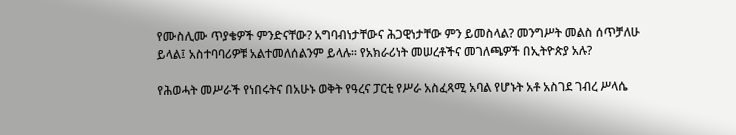የሙስሊሙ ጥያቄዎች ምንድናቸው? አግባብነታቸውና ሕጋዊነታቸው ምን ይመስላል? መንግሥት መልስ ሰጥቻለሁ ይላል፤ አስተባባሪዎቹ አልተመለሰልንም ይላሉ፡፡ የአክራሪነት መሠረቶችና መገለጫዎች በኢትዮጵያ አሉ?

የሕወሓት መሥራች የነበሩትና በአሁኑ ወቅት የዓረና ፓርቲ የሥራ አስፈጻሚ አባል የሆኑት አቶ አስገደ ገብረ ሥላሴ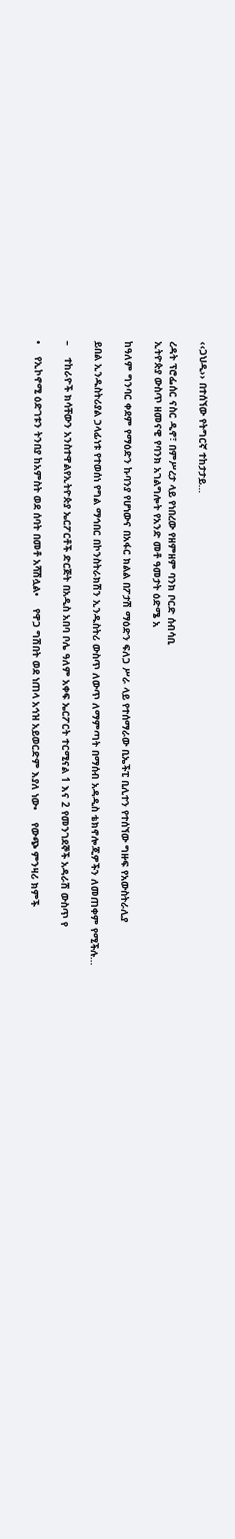‹‹ጋህዲ›› በተሰኘው የትግርኛ ተከታታይ…

ረዳት ፕሮፌሰር ናስር ዲኖ፣ በምሥረታ ላይ የነበረው የዘምዘም ባንክ ቦርድ ሰብሳቢ
ኢትዮጵያ ውስጥ ዘመናዊ የባንክ አገልግሎት የአንድ መቶ ዓመታት ዕድሜ አ

ከዓለም ግንባር ቀደም የማዕድን ኩባንያ የሆነውና በአፋር ክልል በፖታሽ ማዕድን ፍለጋ ሥራ ላይ የተሰማራው ቢኤችፒ ቢሊተን የተሰኘው ግዙፍ የአውስትራሊያ

ይበል ኢንዱስትሪያል ኃላፊነቱ የተወሰነ የግል ማኅበር በኮንስትራክሽን ኢንዱስትሪ ውስጥ ለውጥ ለማምጣት በማሰብ አዳዲስ ቴክኖሎጂዎችን ለመጠቀም የሚችሉ…

–    ተከራዮች ክሳቸውን አንስተዋልየኢትዮጵያ ኤርፖርቶች ድርጅት በአዲስ አበባ ቦሌ ዓለም አቀፍ ኤርፖርት ተርሚናል 1 እና 2 የመንገደኞች አዳራሽ ውስጥ የ

•    የኢኮኖሚ ዕድገቱን ትንበያ ከአምስት ወደ ሰባት በመቶ አሻሽሏል•    የዋጋ ግሽበት ወደ ነጠላ አኅዝ አይወርድም እያለ ነው•    የውጭ ምንዛሪ ክምች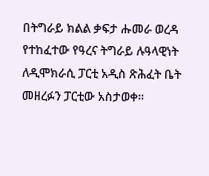በትግራይ ክልል ቃፍታ ሑመራ ወረዳ የተከፈተው የዓረና ትግራይ ሉዓላዊነት ለዲሞክራሲ ፓርቲ አዲስ ጽሕፈት ቤት መዘረፉን ፓርቲው አስታወቀ፡፡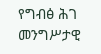የግብፅ ሕገ መንግሥታዊ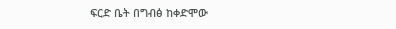ፍርድ ቤት በግብፅ ከቀድሞው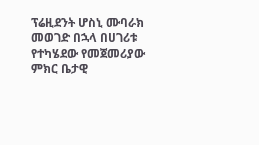ፕሬዚደንት ሆስኒ ሙባራክ መወገድ በኋላ በሀገሪቱ የተካሄደው የመጀመሪያው ምክር ቤታዊ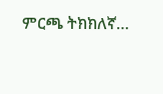ምርጫ ትክክለኛ…